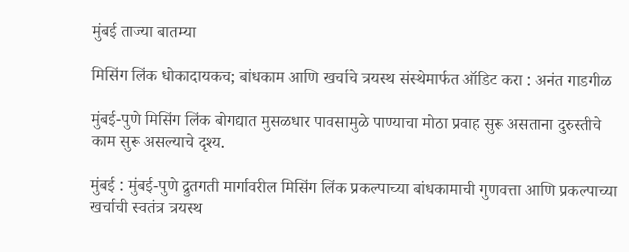मुंबई ताज्या बातम्या

मिसिंग लिंक धोकादायकच; बांधकाम आणि खर्चाचे त्रयस्थ संस्थेमार्फत ऑडिट करा : अनंत गाडगीळ

मुंबई-पुणे मिसिंग लिंक बोगद्यात मुसळधार पावसामुळे पाण्याचा मोठा प्रवाह सुरू असताना दुरुस्तीचे काम सुरू असल्याचे दृश्य.

मुंबई : मुंबई-पुणे द्रुतगती मार्गावरील मिसिंग लिंक प्रकल्पाच्या बांधकामाची गुणवत्ता आणि प्रकल्पाच्या खर्चाची स्वतंत्र त्रयस्थ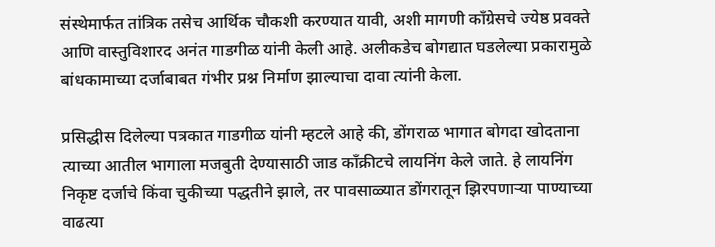संस्थेमार्फत तांत्रिक तसेच आर्थिक चौकशी करण्यात यावी, अशी मागणी काँग्रेसचे ज्येष्ठ प्रवक्ते आणि वास्तुविशारद अनंत गाडगीळ यांनी केली आहे. अलीकडेच बोगद्यात घडलेल्या प्रकारामुळे बांधकामाच्या दर्जाबाबत गंभीर प्रश्न निर्माण झाल्याचा दावा त्यांनी केला.

प्रसिद्धीस दिलेल्या पत्रकात गाडगीळ यांनी म्हटले आहे की, डोंगराळ भागात बोगदा खोदताना त्याच्या आतील भागाला मजबुती देण्यासाठी जाड काँक्रीटचे लायनिंग केले जाते. हे लायनिंग निकृष्ट दर्जाचे किंवा चुकीच्या पद्धतीने झाले, तर पावसाळ्यात डोंगरातून झिरपणाऱ्या पाण्याच्या वाढत्या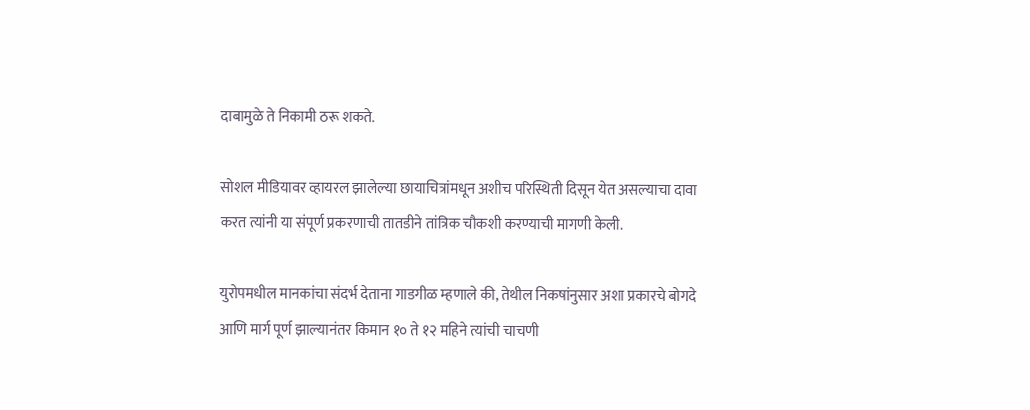दाबामुळे ते निकामी ठरू शकते.

सोशल मीडियावर व्हायरल झालेल्या छायाचित्रांमधून अशीच परिस्थिती दिसून येत असल्याचा दावा करत त्यांनी या संपूर्ण प्रकरणाची तातडीने तांत्रिक चौकशी करण्याची मागणी केली.

युरोपमधील मानकांचा संदर्भ देताना गाडगीळ म्हणाले की, तेथील निकषांनुसार अशा प्रकारचे बोगदे आणि मार्ग पूर्ण झाल्यानंतर किमान १० ते १२ महिने त्यांची चाचणी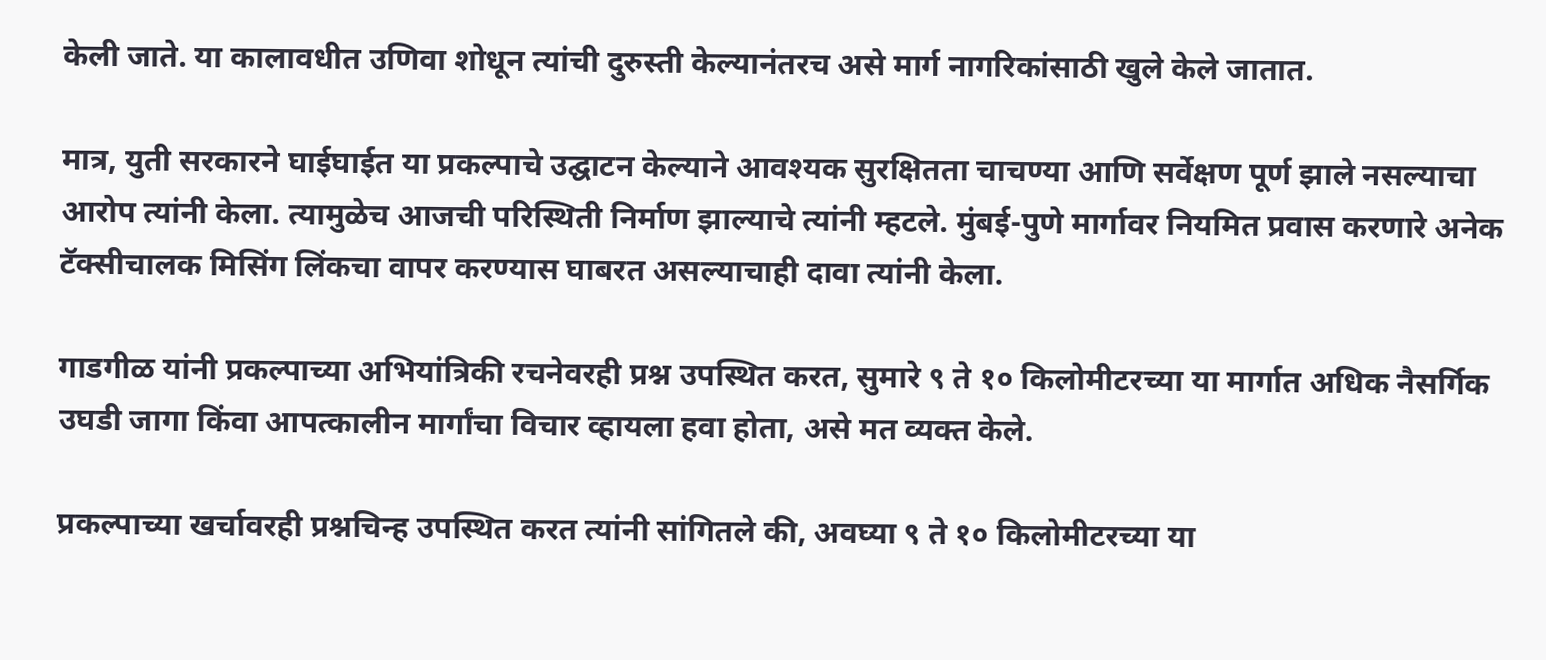केली जाते. या कालावधीत उणिवा शोधून त्यांची दुरुस्ती केल्यानंतरच असे मार्ग नागरिकांसाठी खुले केले जातात.

मात्र, युती सरकारने घाईघाईत या प्रकल्पाचे उद्घाटन केल्याने आवश्यक सुरक्षितता चाचण्या आणि सर्वेक्षण पूर्ण झाले नसल्याचा आरोप त्यांनी केला. त्यामुळेच आजची परिस्थिती निर्माण झाल्याचे त्यांनी म्हटले. मुंबई-पुणे मार्गावर नियमित प्रवास करणारे अनेक टॅक्सीचालक मिसिंग लिंकचा वापर करण्यास घाबरत असल्याचाही दावा त्यांनी केला.

गाडगीळ यांनी प्रकल्पाच्या अभियांत्रिकी रचनेवरही प्रश्न उपस्थित करत, सुमारे ९ ते १० किलोमीटरच्या या मार्गात अधिक नैसर्गिक उघडी जागा किंवा आपत्कालीन मार्गांचा विचार व्हायला हवा होता, असे मत व्यक्त केले.

प्रकल्पाच्या खर्चावरही प्रश्नचिन्ह उपस्थित करत त्यांनी सांगितले की, अवघ्या ९ ते १० किलोमीटरच्या या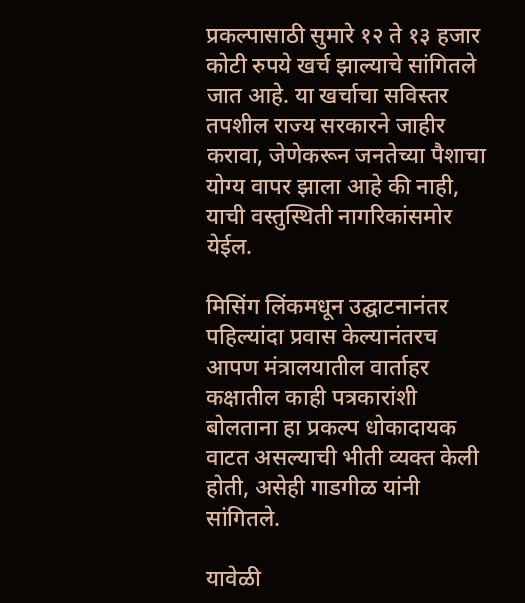प्रकल्पासाठी सुमारे १२ ते १३ हजार कोटी रुपये खर्च झाल्याचे सांगितले जात आहे. या खर्चाचा सविस्तर तपशील राज्य सरकारने जाहीर करावा, जेणेकरून जनतेच्या पैशाचा योग्य वापर झाला आहे की नाही, याची वस्तुस्थिती नागरिकांसमोर येईल.

मिसिंग लिंकमधून उद्घाटनानंतर पहिल्यांदा प्रवास केल्यानंतरच आपण मंत्रालयातील वार्ताहर कक्षातील काही पत्रकारांशी बोलताना हा प्रकल्प धोकादायक वाटत असल्याची भीती व्यक्त केली होती, असेही गाडगीळ यांनी सांगितले.

यावेळी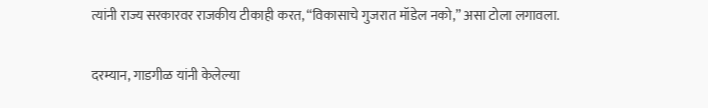त्यांनी राज्य सरकारवर राजकीय टीकाही करत, “विकासाचे गुजरात मॉडेल नको,” असा टोला लगावला.

दरम्यान, गाडगीळ यांनी केलेल्या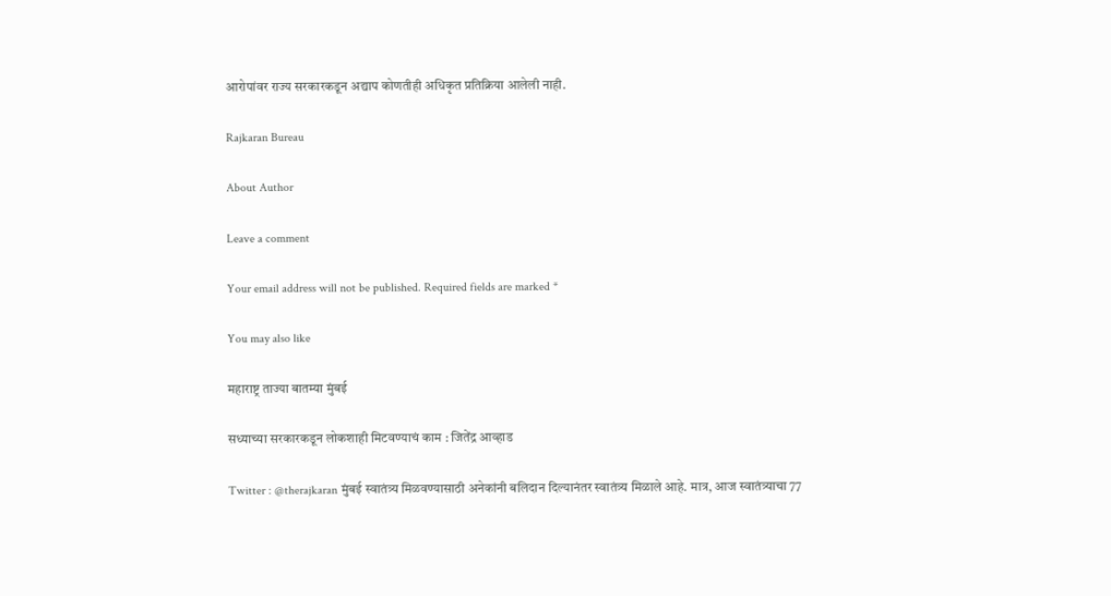आरोपांवर राज्य सरकारकडून अद्याप कोणतीही अधिकृत प्रतिक्रिया आलेली नाही.

Rajkaran Bureau

About Author

Leave a comment

Your email address will not be published. Required fields are marked *

You may also like

महाराष्ट्र ताज्या बातम्या मुंबई

सध्याच्या सरकारकडून लोकशाही मिटवण्याचं काम : जितेंद्र आव्हाड

Twitter : @therajkaran मुंबई स्वातंत्र्य मिळवण्यासाठी अनेकांनी बलिदान दिल्यानंतर स्वातंत्र्य मिळाले आहे. मात्र, आज स्वातंत्र्याचा 77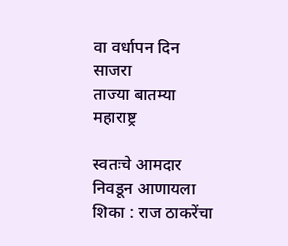वा वर्धापन दिन साजरा
ताज्या बातम्या महाराष्ट्र

स्वतःचे आमदार निवडून आणायला शिका : राज ठाकरेंचा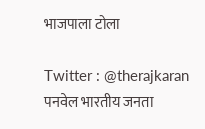भाजपाला टोला

Twitter : @therajkaran पनवेल भारतीय जनता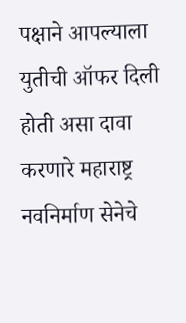पक्षाने आपल्याला युतीची ऑफर दिली होती असा दावा करणारे महाराष्ट्र नवनिर्माण सेनेचे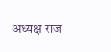अध्यक्ष राज